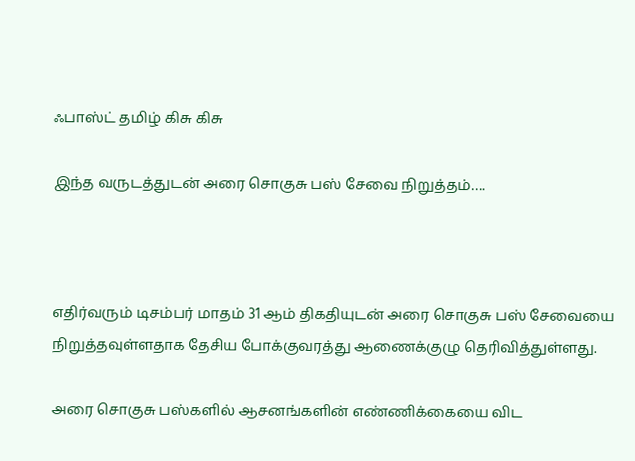ஃபாஸ்ட் தமிழ் கிசு கிசு

இந்த வருடத்துடன் அரை சொகுசு பஸ் சேவை நிறுத்தம்….



எதிர்வரும் டிசம்பர் மாதம் 31 ஆம் திகதியுடன் அரை சொகுசு பஸ் சேவையை நிறுத்தவுள்ளதாக தேசிய போக்குவரத்து ஆணைக்குழு தெரிவித்துள்ளது.

அரை சொகுசு பஸ்களில் ஆசனங்களின் எண்ணிக்கையை விட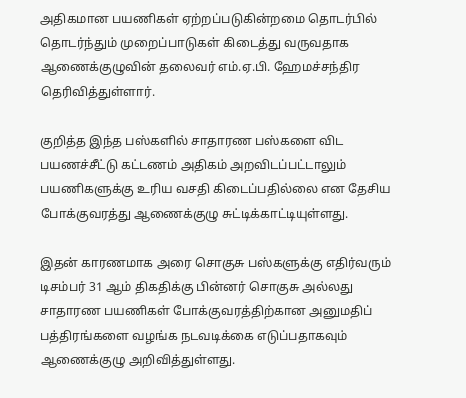அதிகமான பயணிகள் ஏற்றப்படுகின்றமை தொடர்பில் தொடர்ந்தும் முறைப்பாடுகள் கிடைத்து வருவதாக ஆணைக்குழுவின் தலைவர் எம்.ஏ.பி. ஹேமச்சந்திர தெரிவித்துள்ளார்.

குறித்த இந்த பஸ்களில் சாதாரண பஸ்களை விட பயணச்சீட்டு கட்டணம் அதிகம் அறவிடப்பட்டாலும் பயணிகளுக்கு உரிய வசதி கிடைப்பதில்லை என தேசிய போக்குவரத்து ஆணைக்குழு சுட்டிக்காட்டியுள்ளது.

இதன் காரணமாக அரை சொகுசு பஸ்களுக்கு எதிர்வரும் டிசம்பர் 31 ஆம் திகதிக்கு பின்னர் சொகுசு அல்லது சாதாரண பயணிகள் போக்குவரத்திற்கான அனுமதிப் பத்திரங்களை வழங்க நடவடிக்கை எடுப்பதாகவும் ஆணைக்குழு அறிவித்துள்ளது.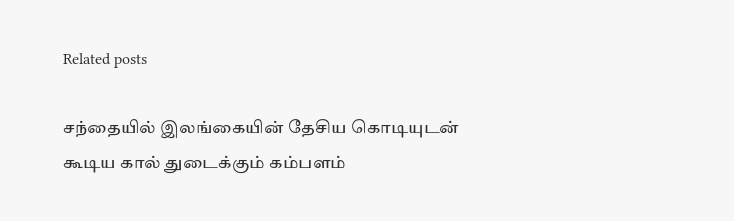Related posts

சந்தையில் இலங்கையின் தேசிய கொடியுடன் கூடிய கால் துடைக்கும் கம்பளம்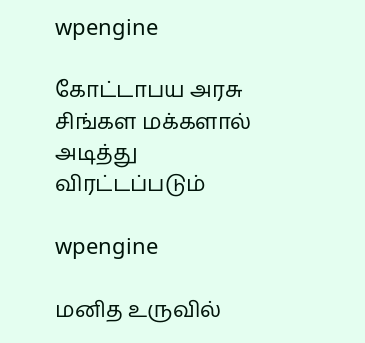wpengine

கோட்டாபய அரசு சிங்கள மக்களால் அடித்து விரட்டப்படும்

wpengine

மனித உருவில்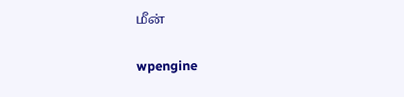மீன்

wpengine